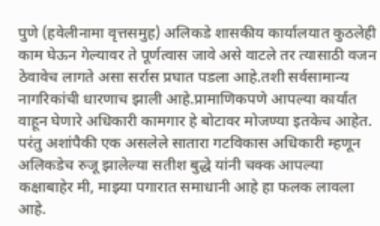पुणे (हवेलीनामा वृत्तसमुह) अलिकडे शासकीय कार्यालयात कुठलेही काम घेऊन गेल्यावर ते पूर्णत्वास जावे असे वाटले तर त्यासाठी वजन ठेवावेच लागते असा सर्रास प्रघात पडला आहे.तशी सर्वसामान्य नागरिकांची धारणाच झाली आहे.प्रामाणिकपणे आपल्या कार्यात वाहून घेणारे अधिकारी कामगार हे बोटावर मोजण्या इतकेच आहेत. परंतु अशांपैकी एक असलेले सातारा गटविकास अधिकारी म्हणून अलिकडेच रुजू झालेल्या सतीश बुद्धे यांनी चक्क आपल्या कक्षाबाहेर मी, माझ्या पगारात समाधानी आहे हा फलक लावला आहे.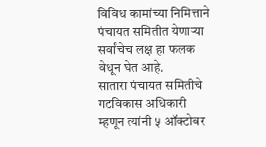विविध कामांच्या निमित्ताने पंचायत समितीत येणाऱ्या सर्वांचेच लक्ष हा फलक वेधून घेत आहे.
सातारा पंचायत समितीचे गटविकास अधिकारी म्हणून त्यांनी ५ ऑक्टोबर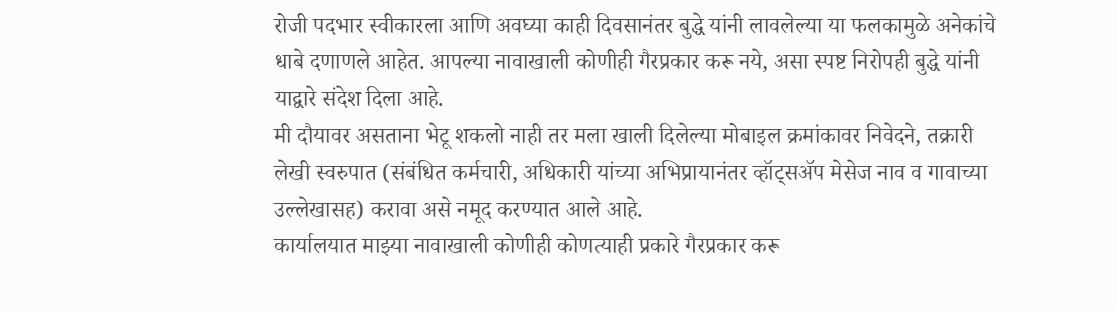रोजी पदभार स्वीकारला आणि अवघ्या काही दिवसानंतर बुद्धे यांनी लावलेल्या या फलकामुळे अनेकांचे धाबे दणाणले आहेत. आपल्या नावाखाली कोणीही गैरप्रकार करू नये, असा स्पष्ट निरोपही बुद्धे यांनी याद्वारे संदेश दिला आहे.
मी दौयावर असताना भेटू शकलो नाही तर मला खाली दिलेल्या मोबाइल क्रमांकावर निवेदने, तक्रारी लेखी स्वरुपात (संबंधित कर्मचारी, अधिकारी यांच्या अभिप्रायानंतर व्हॉट्सॲप मेसेज नाव व गावाच्या उल्लेखासह) करावा असे नमूद करण्यात आले आहे.
कार्यालयात माझ्या नावाखाली कोणीही कोणत्याही प्रकारे गैरप्रकार करू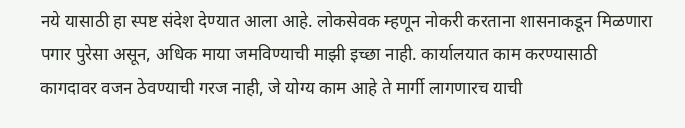नये यासाठी हा स्पष्ट संदेश देण्यात आला आहे. लोकसेवक म्हणून नोकरी करताना शासनाकडून मिळणारा पगार पुरेसा असून, अधिक माया जमविण्याची माझी इच्छा नाही. कार्यालयात काम करण्यासाठी कागदावर वजन ठेवण्याची गरज नाही, जे योग्य काम आहे ते मार्गी लागणारच याची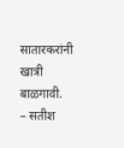सातारकरांनी खात्री बाळगावी.
– सतीश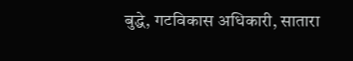बुद्धे, गटविकास अधिकारी, सातारा